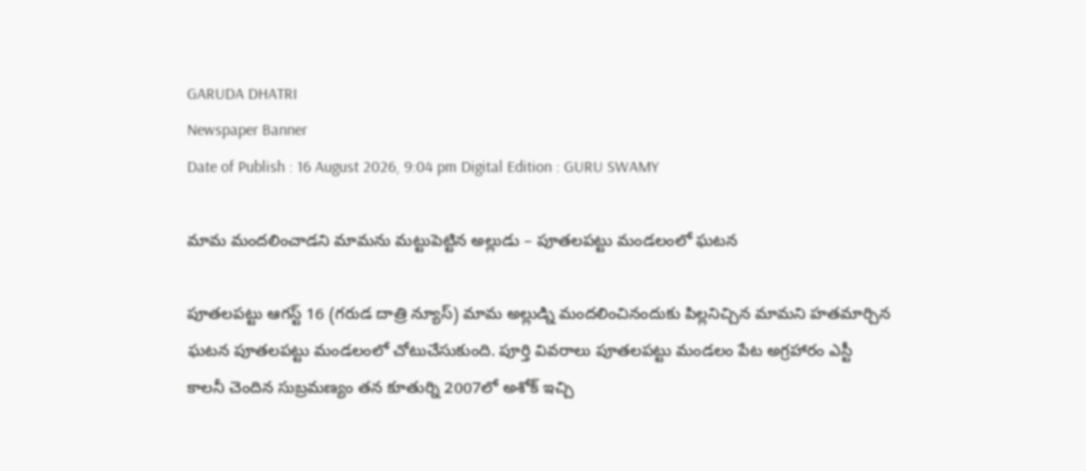GARUDA DHATRI
Newspaper Banner
Date of Publish : 16 August 2026, 9:04 pm Digital Edition : GURU SWAMY

మామ మందలించాడని మామను మట్టుపెట్టిన అల్లుడు – పూతలపట్టు మండలంలో ఘటన

పూతలపట్టు ఆగస్ట్ 16 (గరుడ దాత్రి న్యూస్) మామ అల్లుడ్ని మందలించినందుకు పిల్లనిచ్చిన మామని హతమార్చిన ఘటన పూతలపట్టు మండలంలో చోటుచేసుకుంది. పూర్తి వివరాలు పూతలపట్టు మండలం పేట అగ్రహారం ఎస్టీ కాలనీ చెందిన సుబ్రమణ్యం తన కూతుర్ని 2007లో అశోక్ ఇచ్చి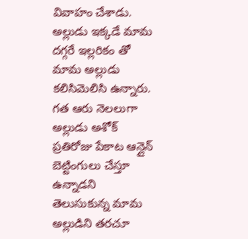వివాహం చేశాడు. అల్లుడు ఇక్కడే మామ దగ్గరే ఇల్లరికం తో మామ అల్లుడు కలిసిమెలిసి ఉన్నారు. గత ఆరు నెలలుగా అల్లుడు అశోక్ ప్రతిరోజు పేకాట ఆన్లైన్ బెట్టింగులు చేస్తూ ఉన్నాడని తెలుసుకున్న మామ అల్లుడిని తరచూ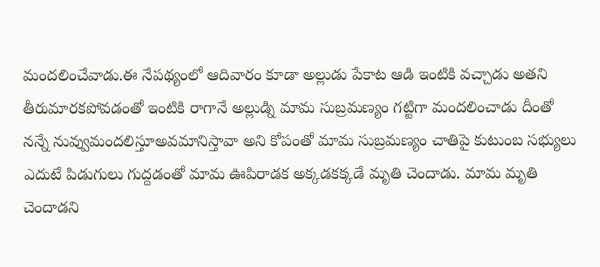మందలించేవాడు.ఈ నేపథ్యంలో ఆదివారం కూడా అల్లుడు పేకాట ఆడి ఇంటికి వచ్చాడు అతని తీరుమారకపోవడంతో ఇంటికి రాగానే అల్లుడ్ని మామ సుబ్రమణ్యం గట్టిగా మందలించాడు దీంతో నన్నే నువ్వుమందలిస్తూఅవమానిస్తావా అని కోపంతో మామ సుబ్రమణ్యం చాతిపై కుటుంబ సభ్యులు ఎదుటే పిడుగులు గుద్దడంతో మామ ఊపిరాడక అక్కడకక్కడే మృతి చెందాడు. మామ మృతి చెందాడని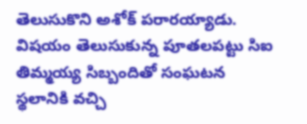తెలుసుకొని అశోక్ పరారయ్యాడు. విషయం తెలుసుకున్న పూతలపట్టు సిఐ తిమ్మయ్య సిబ్బందితో సంఘటన స్థలానికి వచ్చి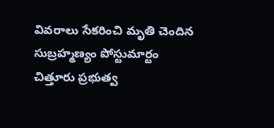వివరాలు సేకరించి మృతి చెందిన సుబ్రహ్మణ్యం పోస్టుమార్టం చిత్తూరు ప్రభుత్వ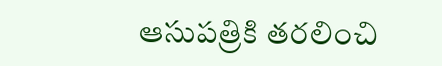ఆసుపత్రికి తరలించి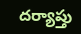దర్యాప్తు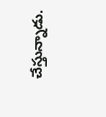చేస్తున్నాడు.